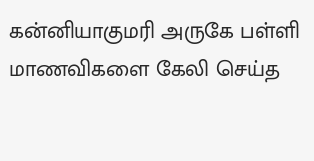கன்னியாகுமரி அருகே பள்ளி மாணவிகளை கேலி செய்த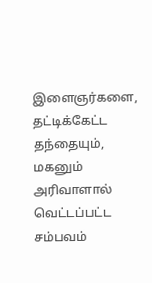இளைஞர்களை, தட்டிக்கேட்ட தந்தையும், மகனும் அரிவாளால் வெட்டப்பட்ட சம்பவம்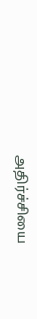அதிர்ச்சியை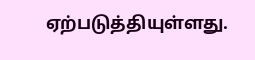ஏற்படுத்தியுள்ளது.